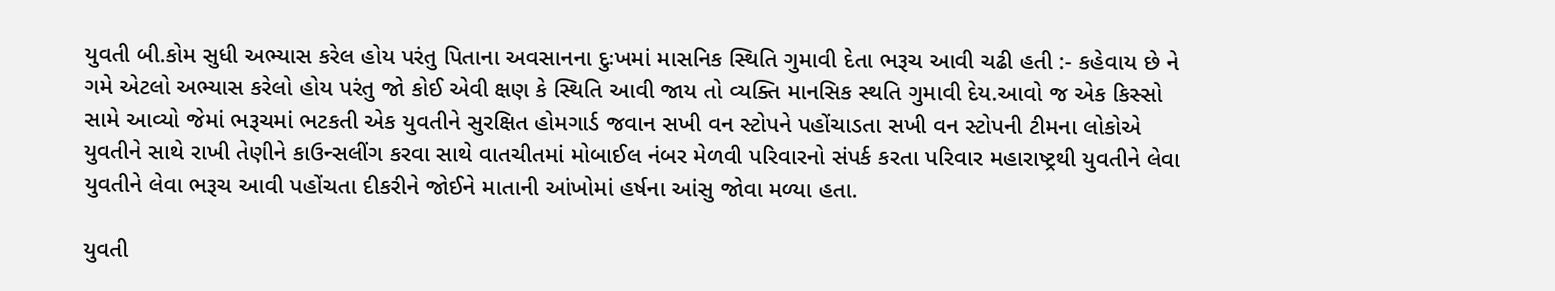યુવતી બી.કોમ સુધી અભ્યાસ કરેલ હોય પરંતુ પિતાના અવસાનના દુઃખમાં માસનિક સ્થિતિ ગુમાવી દેતા ભરૂચ આવી ચઢી હતી :- કહેવાય છે ને ગમે એટલો અભ્યાસ કરેલો હોય પરંતુ જો કોઈ એવી ક્ષણ કે સ્થિતિ આવી જાય તો વ્યક્તિ માનસિક સ્થતિ ગુમાવી દેય.આવો જ એક કિસ્સો સામે આવ્યો જેમાં ભરૂચમાં ભટકતી એક યુવતીને સુરક્ષિત હોમગાર્ડ જવાન સખી વન સ્ટોપને પહોંચાડતા સખી વન સ્ટોપની ટીમના લોકોએ યુવતીને સાથે રાખી તેણીને કાઉન્સલીંગ કરવા સાથે વાતચીતમાં મોબાઈલ નંબર મેળવી પરિવારનો સંપર્ક કરતા પરિવાર મહારાષ્ટ્રથી યુવતીને લેવા યુવતીને લેવા ભરૂચ આવી પહોંચતા દીકરીને જોઈને માતાની આંખોમાં હર્ષના આંસુ જોવા મળ્યા હતા.

યુવતી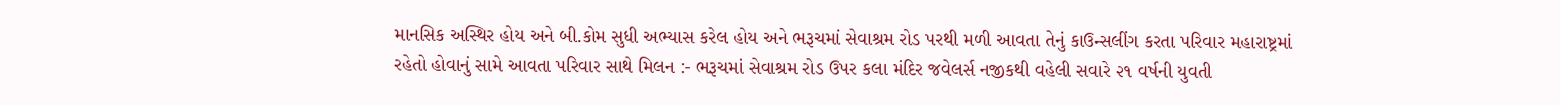માનસિક અસ્થિર હોય અને બી.કોમ સુધી અભ્યાસ કરેલ હોય અને ભરૂચમાં સેવાશ્રમ રોડ પરથી મળી આવતા તેનું કાઉન્સલીંગ કરતા પરિવાર મહારાષ્ટ્રમાં રહેતો હોવાનું સામે આવતા પરિવાર સાથે મિલન :- ભરૂચમાં સેવાશ્રમ રોડ ઉપર કલા મંદિર જવેલર્સ નજીકથી વહેલી સવારે ૨૧ વર્ષની યુવતી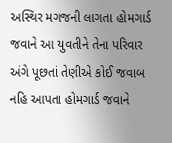અસ્થિર મગજની લાગતા હોમગાર્ડ જવાને આ યુવતીને તેના પરિવાર અંગે પૂછતાં તેણીએ કોઈ જવાબ નહિ આપતા હોમગાર્ડ જવાને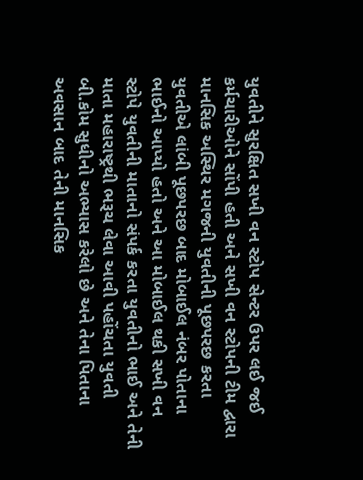યુવતીને સુરક્ષિત સખી વન સ્ટોપ સેન્ટર ઉપર લઈ જઈ કર્મચારીઓને સોંપી હતી અને સખી વન સ્ટોપની ટીમ દ્વારા માનસિક અસ્થિર મગજની યુવતીની પૂછપરછ કરતા યુવતીએ લાંબી પૂછપરછ બાદ મોબાઈલ નંબર પોતાના ભાઈનો આપ્યો હતો અને આ મોબાઈલ થકી સખી વન સ્ટોપે યુવતીની માતાનો સંપર્ક કરતા યુવતીનો ભાઈ અને તેની માતા મહારાષ્ટ્રથી ભરૂચ લેવા આવી પહોંચતા યુવતી બી.કોમ સુધીનો અભ્યાસ કરેલો છે અને તેના પિતાના અવસાન બાદ તેની માનસિક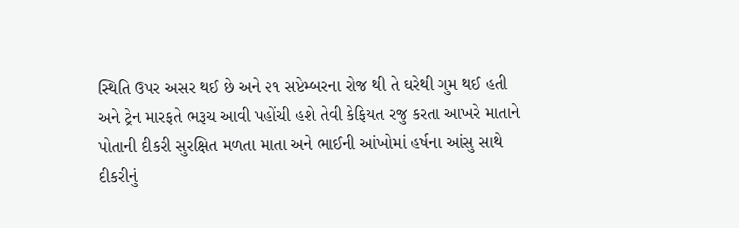સ્થિતિ ઉપર અસર થઈ છે અને ૨૧ સપ્ટેમ્બરના રોજ થી તે ઘરેથી ગુમ થઈ હતી અને ટ્રેન મારફતે ભરૂચ આવી પહોંચી હશે તેવી કેફિયત રજુ કરતા આખરે માતાને પોતાની દીકરી સુરક્ષિત મળતા માતા અને ભાઈની આંખોમાં હર્ષના આંસુ સાથે દીકરીનું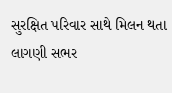સુરક્ષિત પરિવાર સાથે મિલન થતા લાગણી સભર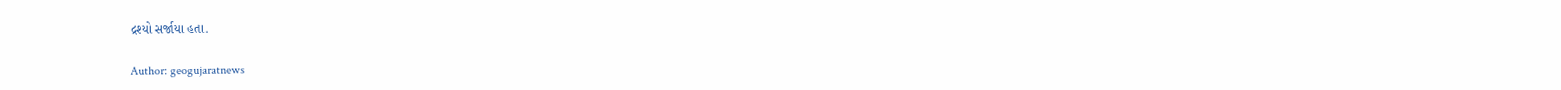દ્રશ્યો સર્જાયા હતા.

Author: geogujaratnews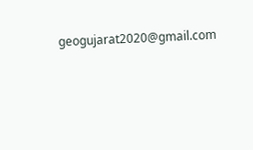geogujarat2020@gmail.com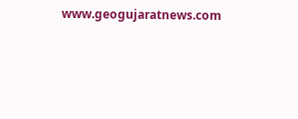www.geogujaratnews.com